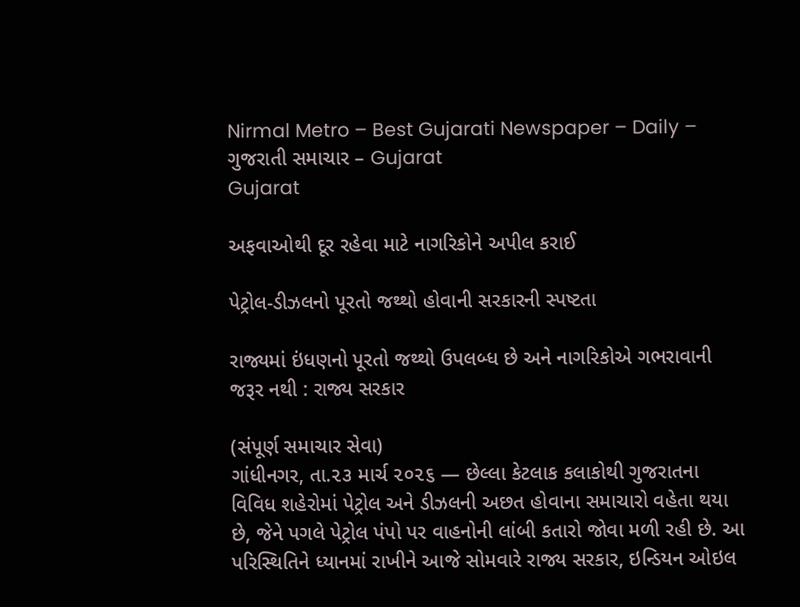Nirmal Metro – Best Gujarati Newspaper – Daily – ગુજરાતી સમાચાર – Gujarat
Gujarat

અફવાઓથી દૂર રહેવા માટે નાગરિકોને અપીલ કરાઈ

પેટ્રોલ-ડીઝલનો પૂરતો જથ્થો હોવાની સરકારની સ્પષ્ટતા

રાજ્યમાં ઇંધણનો પૂરતો જથ્થો ઉપલબ્ધ છે અને નાગરિકોએ ગભરાવાની જરૂર નથી : રાજ્ય સરકાર

(સંપૂર્ણ સમાચાર સેવા)
ગાંધીનગર, તા.૨૩ માર્ચ ૨૦૨૬ — છેલ્લા કેટલાક કલાકોથી ગુજરાતના વિવિધ શહેરોમાં પેટ્રોલ અને ડીઝલની અછત હોવાના સમાચારો વહેતા થયા છે, જેને પગલે પેટ્રોલ પંપો પર વાહનોની લાંબી કતારો જોવા મળી રહી છે. આ પરિસ્થિતિને ધ્યાનમાં રાખીને આજે સોમવારે રાજ્ય સરકાર, ઇન્ડિયન ઓઇલ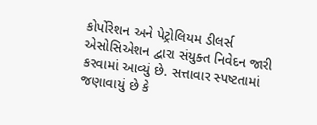કોર્પોરેશન અને પેટ્રોલિયમ ડીલર્સ એસોસિએશન દ્વારા સંયુક્ત નિવેદન જારી કરવામાં આવ્યું છે. સત્તાવાર સ્પષ્ટતામાં જણાવાયું છે કે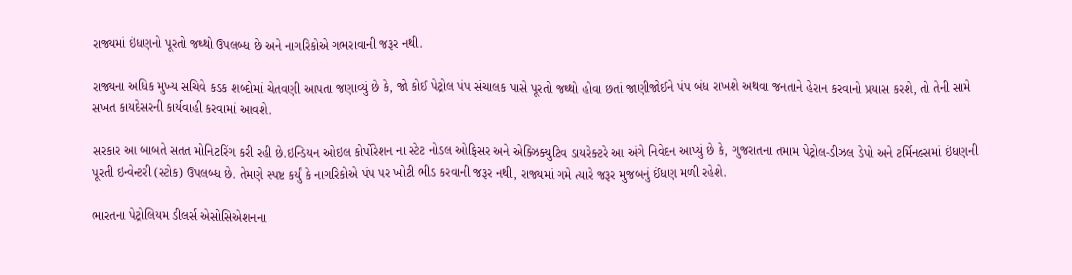રાજ્યમાં ઇંધણનો પૂરતો જથ્થો ઉપલબ્ધ છે અને નાગરિકોએ ગભરાવાની જરૂર નથી.

રાજ્યના અધિક મુખ્ય સચિવે કડક શબ્દોમાં ચેતવણી આપતા જણાવ્યું છે કે, જો કોઈ પેટ્રોલ પંપ સંચાલક પાસે પૂરતો જથ્થો હોવા છતાં જાણીજોઈને પંપ બંધ રાખશે અથવા જનતાને હેરાન કરવાનો પ્રયાસ કરશે, તો તેની સામે સખત કાયદેસરની કાર્યવાહી કરવામાં આવશે.

સરકાર આ બાબતે સતત મોનિટરિંગ કરી રહી છે.ઇન્ડિયન ઓઇલ કોર્પોરેશન ના સ્ટેટ નોડલ ઓફિસર અને એક્ઝિક્યુટિવ ડાયરેક્ટરે આ અંગે નિવેદન આપ્યું છે કે, ગુજરાતના તમામ પેટ્રોલ-ડીઝલ ડેપો અને ટર્મિનલ્સમાં ઇંધણની પૂરતી ઇન્વેન્ટરી (સ્ટોક) ઉપલબ્ધ છે. તેમણે સ્પષ્ટ કર્યું કે નાગરિકોએ પંપ પર ખોટી ભીડ કરવાની જરૂર નથી, રાજ્યમાં ગમે ત્યારે જરૂર મુજબનું ઈંધણ મળી રહેશે.

ભારતના પેટ્રોલિયમ ડીલર્સ એસોસિએશનના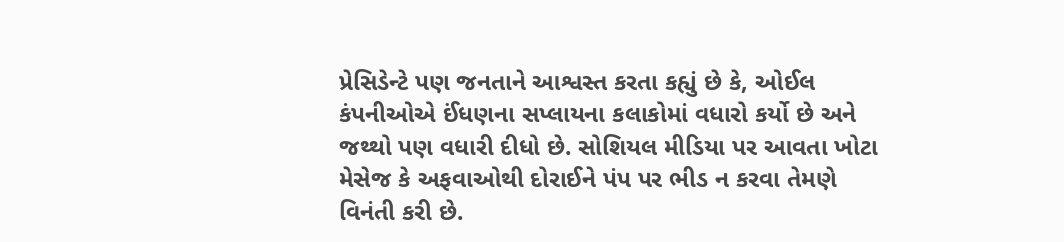પ્રેસિડેન્ટે પણ જનતાને આશ્વસ્ત કરતા કહ્યું છે કે, ઓઈલ કંપનીઓએ ઈંધણના સપ્લાયના કલાકોમાં વધારો કર્યો છે અને જથ્થો પણ વધારી દીધો છે. સોશિયલ મીડિયા પર આવતા ખોટા મેસેજ કે અફવાઓથી દોરાઈને પંપ પર ભીડ ન કરવા તેમણે વિનંતી કરી છે.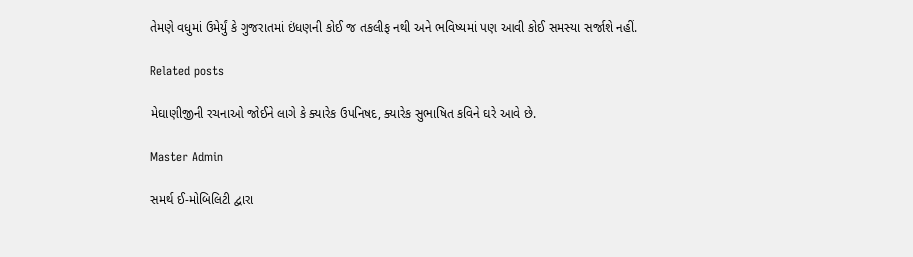તેમણે વધુમાં ઉમેર્યું કે ગુજરાતમાં ઇંધણની કોઈ જ તકલીફ નથી અને ભવિષ્યમાં પણ આવી કોઈ સમસ્યા સર્જાશે નહીં.

Related posts

મેઘાણીજીની રચનાઓ જોઈને લાગે કે ક્યારેક ઉપનિષદ, ક્યારેક સુભાષિત કવિને ઘરે આવે છે.

Master Admin

સમર્થ ઈ-મોબિલિટી દ્વારા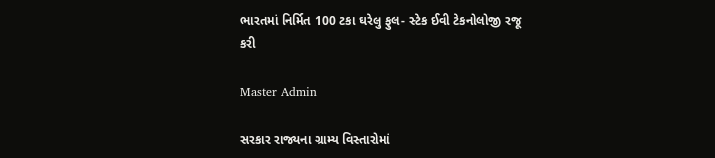ભારતમાં નિર્મિત 100 ટકા ઘરેલુ ફુલ- સ્ટેક ઈવી ટેકનોલોજી રજૂ કરી

Master Admin

સરકાર રાજ્યના ગ્રામ્ય વિસ્તારોમાં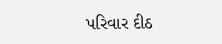પરિવાર દીઠ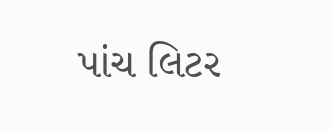પાંચ લિટર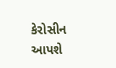કેરોસીન આપશે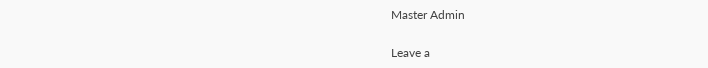Master Admin

Leave a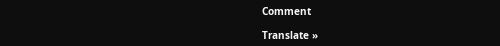Comment

Translate »